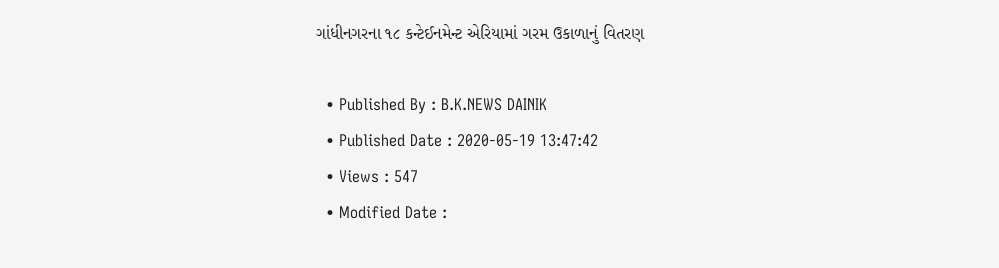ગાંધીનગરના ૧૮ કન્ટેઈનમેન્ટ એરિયામાં ગરમ ઉકાળાનું વિતરણ

  • Published By : B.K.NEWS DAINIK
  • Published Date : 2020-05-19 13:47:42
  • Views : 547
  • Modified Date :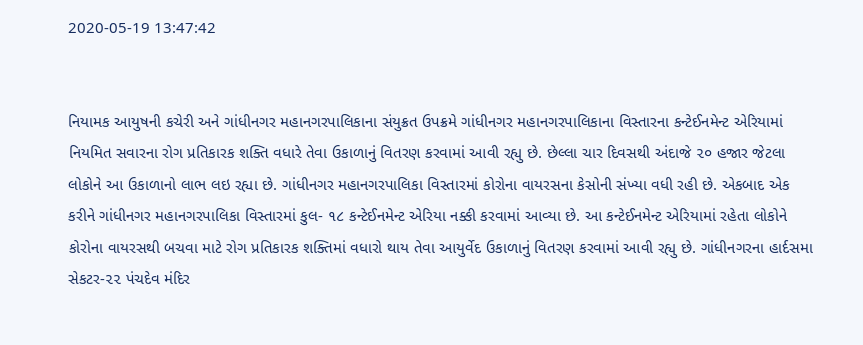2020-05-19 13:47:42


નિયામક આયુષની કચેરી અને ગાંધીનગર મહાનગરપાલિકાના સંયુક્રત ઉપક્રમે ગાંધીનગર મહાનગરપાલિકાના વિસ્તારના કન્ટેઈનમેન્ટ એરિયામાં નિયમિત સવારના રોગ પ્રતિકારક શક્તિ વધારે તેવા ઉકાળાનું વિતરણ કરવામાં આવી રહ્યુ છે. છેલ્લા ચાર દિવસથી અંદાજે ૨૦ હજાર જેટલા લોકોને આ ઉકાળાનો લાભ લઇ રહ્યા છે. ગાંધીનગર મહાનગરપાલિકા વિસ્તારમાં કોરોના વાયરસના કેસોની સંખ્યા વધી રહી છે. એકબાદ એક કરીને ગાંધીનગર મહાનગરપાલિકા વિસ્તારમાં કુલ- ૧૮ કન્ટેઈનમેન્ટ એરિયા નક્કી કરવામાં આવ્યા છે. આ કન્ટેઈનમેન્ટ એરિયામાં રહેતા લોકોને કોરોના વાયરસથી બચવા માટે રોગ પ્રતિકારક શક્તિમાં વધારો થાય તેવા આયુર્વેદ ઉકાળાનું વિતરણ કરવામાં આવી રહ્યુ છે. ગાંધીનગરના હાર્દસમા સેકટર-૨૨ પંચદેવ મંદિર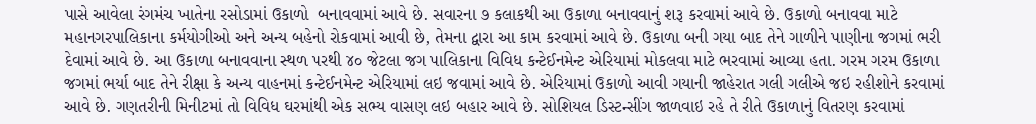પાસે આવેલા રંગમંચ ખાતેના રસોડામાં ઉકાળો  બનાવવામાં આવે છે. સવારના ૭ કલાકથી આ ઉકાળા બનાવવાનું શરૂ કરવામાં આવે છે. ઉકાળો બનાવવા માટે મહાનગરપાલિકાના કર્મયોગીઓ અને અન્ય બહેનો રોકવામાં આવી છે, તેમના દ્વારા આ કામ કરવામાં આવે છે. ઉકાળા બની ગયા બાદ તેને ગાળીને પાણીના જગમાં ભરી દેવામાં આવે છે. આ ઉકાળા બનાવવાના સ્થળ પરથી ૪૦ જેટલા જગ પાલિકાના વિવિધ કન્ટેઈનમેન્ટ એરિયામાં મોકલવા માટે ભરવામાં આવ્યા હતા. ગરમ ગરમ ઉકાળા જગમાં ભર્યા બાદ તેને રીક્ષા કે અન્ય વાહનમાં કન્ટેઈનમેન્ટ એરિયામાં લઇ જવામાં આવે છે. એરિયામાં ઉકાળો આવી ગયાની જાહેરાત ગલી ગલીએ જઇ રહીશોને કરવામાં આવે છે. ગણતરીની મિનીટમાં તો વિવિધ ઘરમાંથી એક સભ્ય વાસણ લઇ બહાર આવે છે. સોશિયલ ડિસ્ટન્સીંગ જાળવાઇ રહે તે રીતે ઉકાળાનું વિતરણ કરવામાં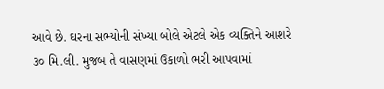આવે છે. ઘરના સભ્યોની સંખ્યા બોલે એટલે એક વ્યક્તિને આશરે ૩૦ મિ.લી. મુજબ તે વાસણમાં ઉકાળો ભરી આપવામાં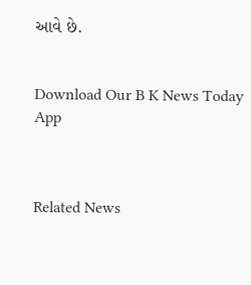આવે છે.


Download Our B K News Today App



Related News